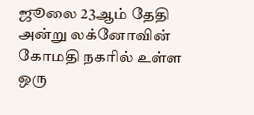ஜூலை 23ஆம் தேதி அன்று லக்னோவின் கோமதி நகரில் உள்ள ஒரு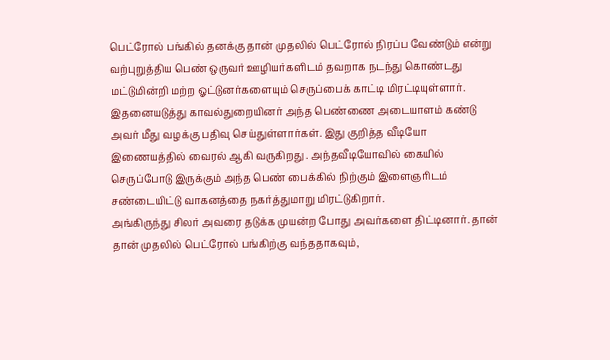பெட்ரோல் பங்கில் தனக்கு தான் முதலில் பெட்ரோல் நிரப்ப வேண்டும் என்று வற்புறுத்திய பெண் ஒருவர் ஊழியர்களிடம் தவறாக நடந்து கொண்டது மட்டுமின்றி மற்ற ஓட்டுனர்களையும் செருப்பைக் காட்டி மிரட்டியுள்ளார். இதனையடுத்து காவல்துறையினர் அந்த பெண்ணை அடையாளம் கண்டு அவர் மீது வழக்கு பதிவு செய்துள்ளார்கள். இது குறித்த வீடியோ இணையத்தில் வைரல் ஆகி வருகிறது . அந்தவீடியோவில் கையில் செருப்போடு இருக்கும் அந்த பெண் பைக்கில் நிற்கும் இளைஞரிடம் சண்டையிட்டு வாகனத்தை நகர்த்துமாறு மிரட்டுகிறார்.
அங்கிருந்து சிலர் அவரை தடுக்க முயன்ற போது அவர்களை திட்டினார். தான் தான் முதலில் பெட்ரோல் பங்கிற்கு வந்ததாகவும்,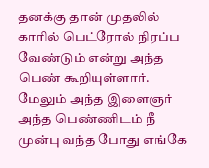தனக்கு தான் முதலில் காரில் பெட்ரோல் நிரப்ப வேண்டும் என்று அந்த பெண் கூறியுள்ளார். மேலும் அந்த இளைஞர் அந்த பெண்ணிடம் நீ முன்பு வந்த போது எங்கே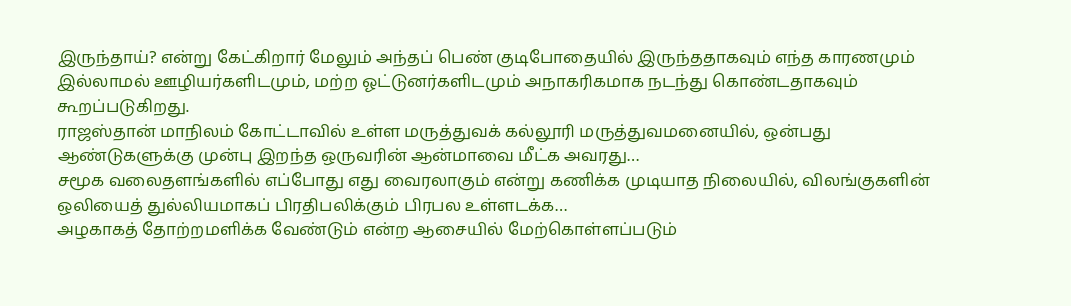இருந்தாய்? என்று கேட்கிறார் மேலும் அந்தப் பெண் குடிபோதையில் இருந்ததாகவும் எந்த காரணமும் இல்லாமல் ஊழியர்களிடமும், மற்ற ஓட்டுனர்களிடமும் அநாகரிகமாக நடந்து கொண்டதாகவும் கூறப்படுகிறது.
ராஜஸ்தான் மாநிலம் கோட்டாவில் உள்ள மருத்துவக் கல்லூரி மருத்துவமனையில், ஒன்பது ஆண்டுகளுக்கு முன்பு இறந்த ஒருவரின் ஆன்மாவை மீட்க அவரது…
சமூக வலைதளங்களில் எப்போது எது வைரலாகும் என்று கணிக்க முடியாத நிலையில், விலங்குகளின் ஒலியைத் துல்லியமாகப் பிரதிபலிக்கும் பிரபல உள்ளடக்க…
அழகாகத் தோற்றமளிக்க வேண்டும் என்ற ஆசையில் மேற்கொள்ளப்படும்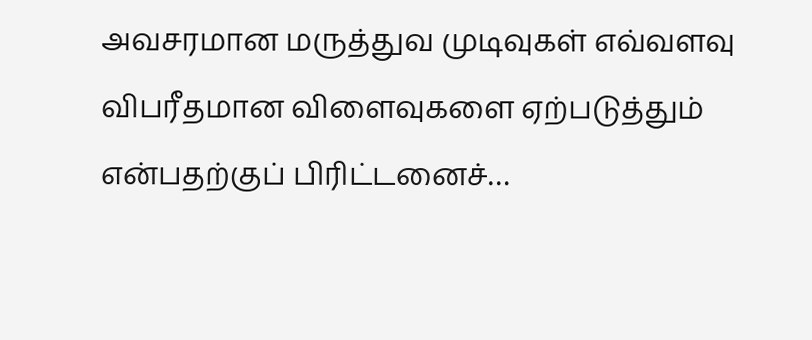அவசரமான மருத்துவ முடிவுகள் எவ்வளவு விபரீதமான விளைவுகளை ஏற்படுத்தும் என்பதற்குப் பிரிட்டனைச்…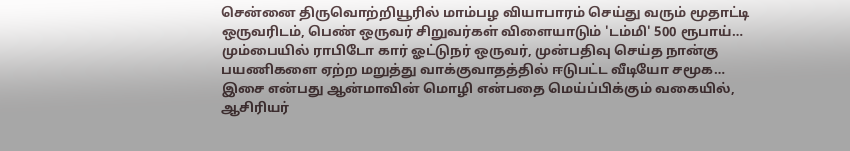சென்னை திருவொற்றியூரில் மாம்பழ வியாபாரம் செய்து வரும் மூதாட்டி ஒருவரிடம், பெண் ஒருவர் சிறுவர்கள் விளையாடும் 'டம்மி' 500 ரூபாய்…
மும்பையில் ராபிடோ கார் ஓட்டுநர் ஒருவர், முன்பதிவு செய்த நான்கு பயணிகளை ஏற்ற மறுத்து வாக்குவாதத்தில் ஈடுபட்ட வீடியோ சமூக…
இசை என்பது ஆன்மாவின் மொழி என்பதை மெய்ப்பிக்கும் வகையில், ஆசிரியர்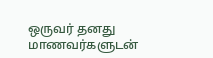ஒருவர் தனது மாணவர்களுடன்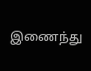இணைந்து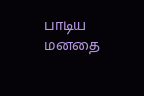பாடிய மனதை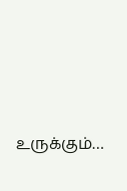உருக்கும்…